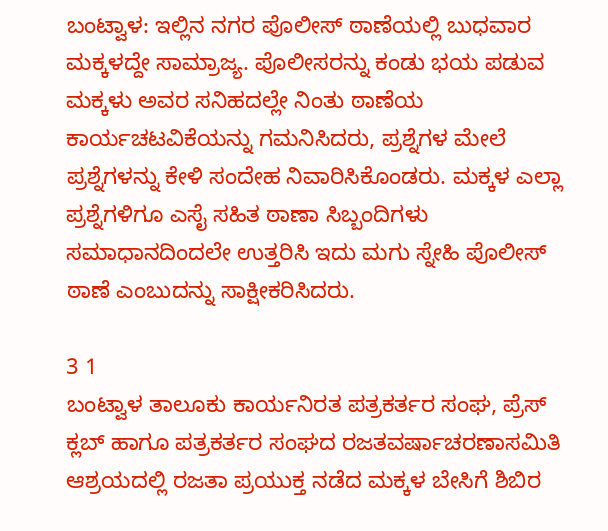ಬಂಟ್ವಾಳ: ಇಲ್ಲಿನ ನಗರ ಪೊಲೀಸ್ ಠಾಣೆಯಲ್ಲಿ ಬುಧವಾರ ಮಕ್ಕಳದ್ದೇ ಸಾಮ್ರಾಜ್ಯ. ಪೊಲೀಸರನ್ನು ಕಂಡು ಭಯ ಪಡುವ ಮಕ್ಕಳು ಅವರ ಸನಿಹದಲ್ಲೇ ನಿಂತು ಠಾಣೆಯ ಕಾರ್ಯಚಟವಿಕೆಯನ್ನು ಗಮನಿಸಿದರು, ಪ್ರಶ್ನೆಗಳ ಮೇಲೆ ಪ್ರಶ್ನೆಗಳನ್ನು ಕೇಳಿ ಸಂದೇಹ ನಿವಾರಿಸಿಕೊಂಡರು. ಮಕ್ಕಳ ಎಲ್ಲಾ ಪ್ರಶ್ನೆಗಳಿಗೂ ಎಸೈ ಸಹಿತ ಠಾಣಾ ಸಿಬ್ಬಂದಿಗಳು ಸಮಾಧಾನದಿಂದಲೇ ಉತ್ತರಿಸಿ ಇದು ಮಗು ಸ್ನೇಹಿ ಪೊಲೀಸ್ ಠಾಣೆ ಎಂಬುದನ್ನು ಸಾಕ್ಷೀಕರಿಸಿದರು.

3 1
ಬಂಟ್ವಾಳ ತಾಲೂಕು ಕಾರ್ಯನಿರತ ಪತ್ರಕರ್ತರ ಸಂಘ, ಪ್ರೆಸ್ ಕ್ಲಬ್ ಹಾಗೂ ಪತ್ರಕರ್ತರ ಸಂಘದ ರಜತವರ್ಷಾಚರಣಾಸಮಿತಿ ಆಶ್ರಯದಲ್ಲಿ ರಜತಾ ಪ್ರಯುಕ್ತ ನಡೆದ ಮಕ್ಕಳ ಬೇಸಿಗೆ ಶಿಬಿರ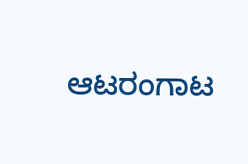ಆಟರಂಗಾಟ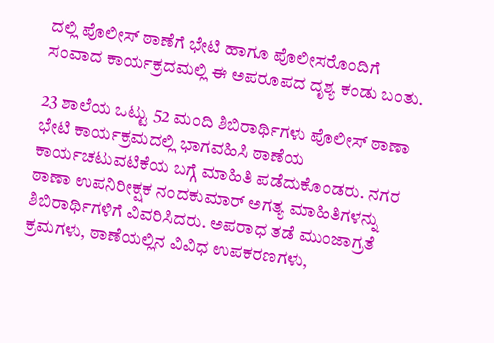ದಲ್ಲಿ ಪೊಲೀಸ್ ಠಾಣೆಗೆ ಭೇಟಿ ಹಾಗೂ ಪೊಲೀಸರೊಂದಿಗೆ ಸಂವಾದ ಕಾರ್ಯಕ್ರದಮಲ್ಲಿ ಈ ಅಪರೂಪದ ದೃಶ್ಯ ಕಂಡು ಬಂತು.

23 ಶಾಲೆಯ ಒಟ್ಟು 52 ಮಂದಿ ಶಿಬಿರಾರ್ಥಿಗಳು ಪೊಲೀಸ್ ಠಾಣಾ ಭೇಟಿ ಕಾರ್ಯಕ್ರಮದಲ್ಲಿ ಭಾಗವಹಿಸಿ ಠಾಣೆಯ ಕಾರ್ಯಚಟುವಟಿಕೆಯ ಬಗ್ಗೆ ಮಾಹಿತಿ ಪಡೆದುಕೊಂಡರು. ನಗರ ಠಾಣಾ ಉಪನಿರೀಕ್ಷಕ ನಂದಕುಮಾರ್ ಅಗತ್ಯ ಮಾಹಿತಿಗಳನ್ನು ಶಿಬಿರಾರ್ಥಿಗಳಿಗೆ ವಿವರಿಸಿದರು. ಅಪರಾಧ ತಡೆ ಮುಂಜಾಗ್ರತೆ ಕ್ರಮಗಳು, ಠಾಣೆಯಲ್ಲಿನ ವಿವಿಧ ಉಪಕರಣಗಳು,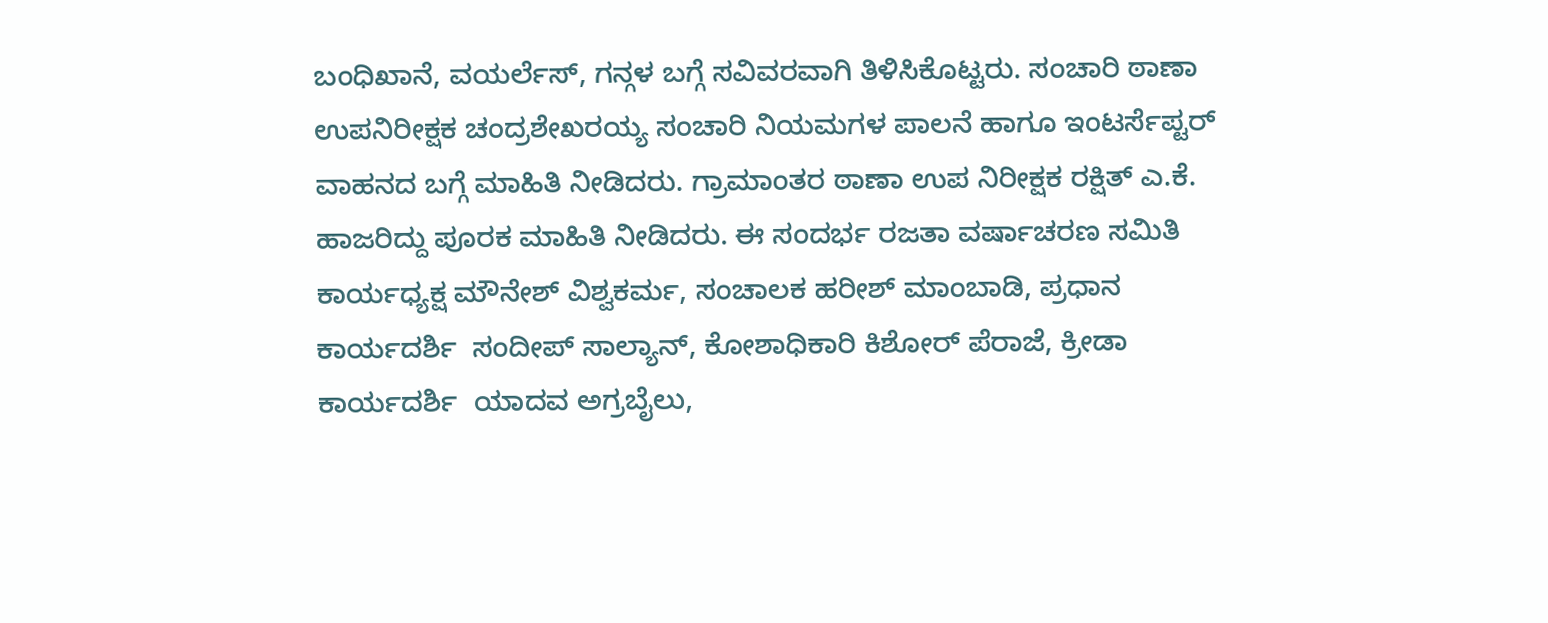ಬಂಧಿಖಾನೆ, ವಯರ್ಲೆಸ್, ಗನ್ಗಳ ಬಗ್ಗೆ ಸವಿವರವಾಗಿ ತಿಳಿಸಿಕೊಟ್ಟರು. ಸಂಚಾರಿ ಠಾಣಾ ಉಪನಿರೀಕ್ಷಕ ಚಂದ್ರಶೇಖರಯ್ಯ ಸಂಚಾರಿ ನಿಯಮಗಳ ಪಾಲನೆ ಹಾಗೂ ಇಂಟರ್ಸೆಪ್ಟರ್ ವಾಹನದ ಬಗ್ಗೆ ಮಾಹಿತಿ ನೀಡಿದರು. ಗ್ರಾಮಾಂತರ ಠಾಣಾ ಉಪ ನಿರೀಕ್ಷಕ ರಕ್ಷಿತ್ ಎ.ಕೆ. ಹಾಜರಿದ್ದು ಪೂರಕ ಮಾಹಿತಿ ನೀಡಿದರು. ಈ ಸಂದರ್ಭ ರಜತಾ ವರ್ಷಾಚರಣ ಸಮಿತಿ ಕಾರ್ಯಧ್ಯಕ್ಷ ಮೌನೇಶ್ ವಿಶ್ವಕರ್ಮ, ಸಂಚಾಲಕ ಹರೀಶ್ ಮಾಂಬಾಡಿ, ಪ್ರಧಾನ ಕಾರ್ಯದರ್ಶಿ  ಸಂದೀಪ್ ಸಾಲ್ಯಾನ್, ಕೋಶಾಧಿಕಾರಿ ಕಿಶೋರ್ ಪೆರಾಜೆ, ಕ್ರೀಡಾ ಕಾರ್ಯದರ್ಶಿ  ಯಾದವ ಅಗ್ರಬೈಲು,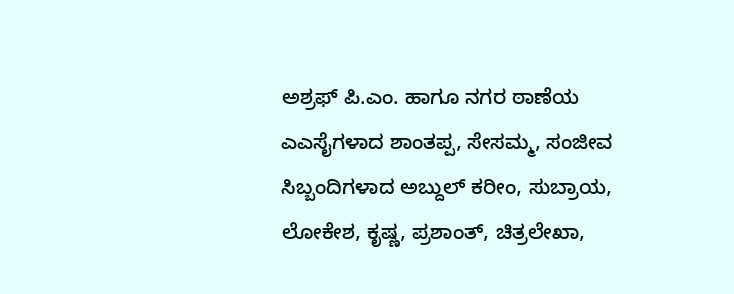ಅಶ್ರಫ್ ಪಿ.ಎಂ. ಹಾಗೂ ನಗರ ಠಾಣೆಯ ಎಎಸೈಗಳಾದ ಶಾಂತಪ್ಪ, ಸೇಸಮ್ಮ, ಸಂಜೀವ ಸಿಬ್ಬಂದಿಗಳಾದ ಅಬ್ದುಲ್ ಕರೀಂ, ಸುಬ್ರಾಯ, ಲೋಕೇಶ, ಕೃಷ್ಣ, ಪ್ರಶಾಂತ್, ಚಿತ್ರಲೇಖಾ,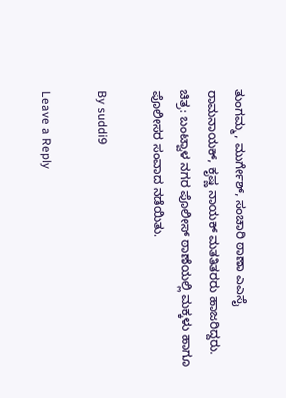ತುಂಗಮ್ಮ, ಮುರ್ಗೇಶ್, ಸಂಚಾರಿ ಠಾಣಾ ಎಎಸೈ ರಾಮನಾಯಕ್, ಕೃಷ್ಣ ನಾಯಕ್ ಮತತಿತರರು ಹಾಜರಿದ್ದರು.
ಚಿತ್ರ: ಬಂಟ್ವಾಳ ನಗರ ಪೊಲೀಸ್ ಠಾಣೆಯಲ್ಲಿ ಮಕ್ಕಳು ಹಾಗೂ ಪೊಲೀಸರ ಸಂವಾದ ನಡೆಯಿತು.

By suddi9

Leave a Reply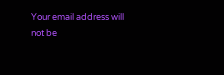Your email address will not be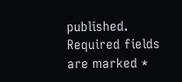published. Required fields are marked *